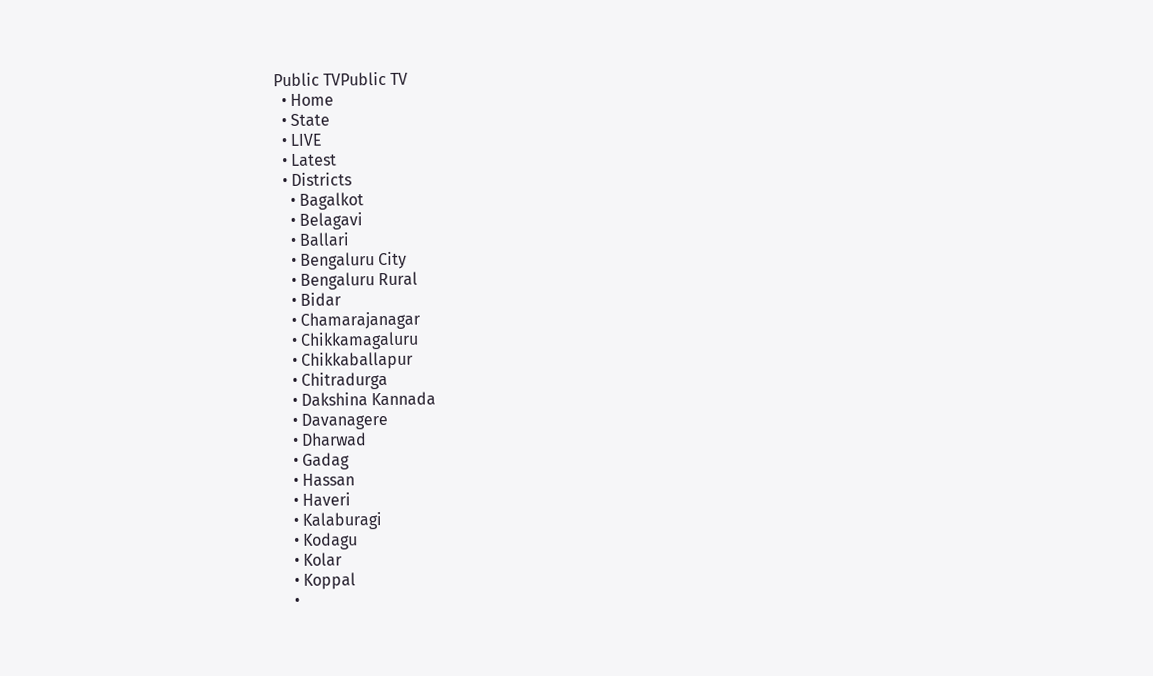Public TVPublic TV
  • Home
  • State
  • LIVE
  • Latest
  • Districts
    • Bagalkot
    • Belagavi
    • Ballari
    • Bengaluru City
    • Bengaluru Rural
    • Bidar
    • Chamarajanagar
    • Chikkamagaluru
    • Chikkaballapur
    • Chitradurga
    • Dakshina Kannada
    • Davanagere
    • Dharwad
    • Gadag
    • Hassan
    • Haveri
    • Kalaburagi
    • Kodagu
    • Kolar
    • Koppal
    •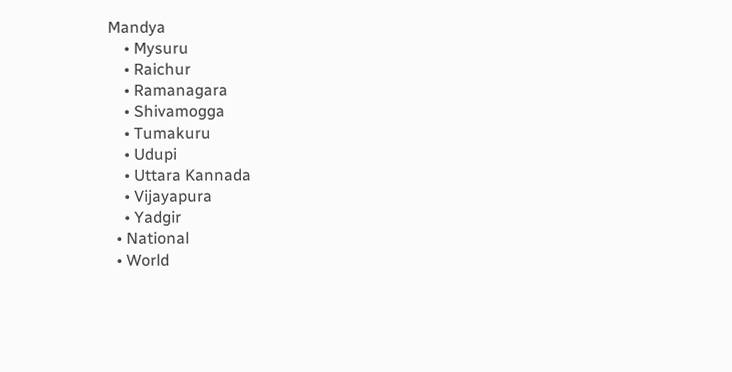Mandya
    • Mysuru
    • Raichur
    • Ramanagara
    • Shivamogga
    • Tumakuru
    • Udupi
    • Uttara Kannada
    • Vijayapura
    • Yadgir
  • National
  • World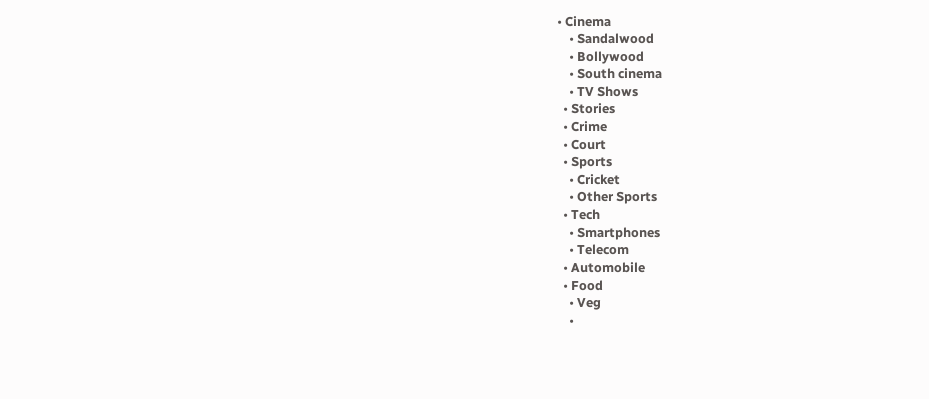• Cinema
    • Sandalwood
    • Bollywood
    • South cinema
    • TV Shows
  • Stories
  • Crime
  • Court
  • Sports
    • Cricket
    • Other Sports
  • Tech
    • Smartphones
    • Telecom
  • Automobile
  • Food
    • Veg
    •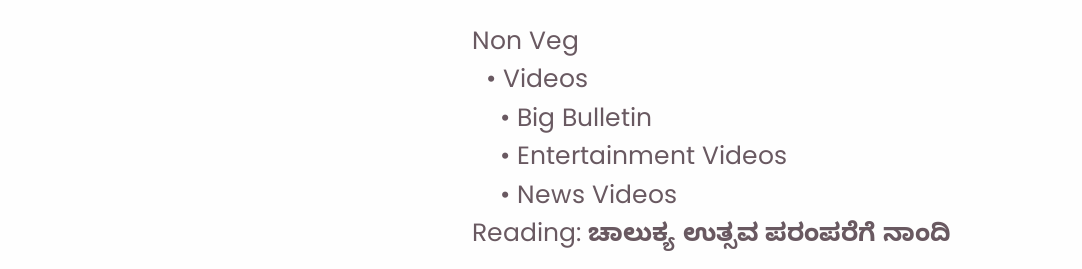Non Veg
  • Videos
    • Big Bulletin
    • Entertainment Videos
    • News Videos
Reading: ಚಾಲುಕ್ಯ ಉತ್ಸವ ಪರಂಪರೆಗೆ ನಾಂದಿ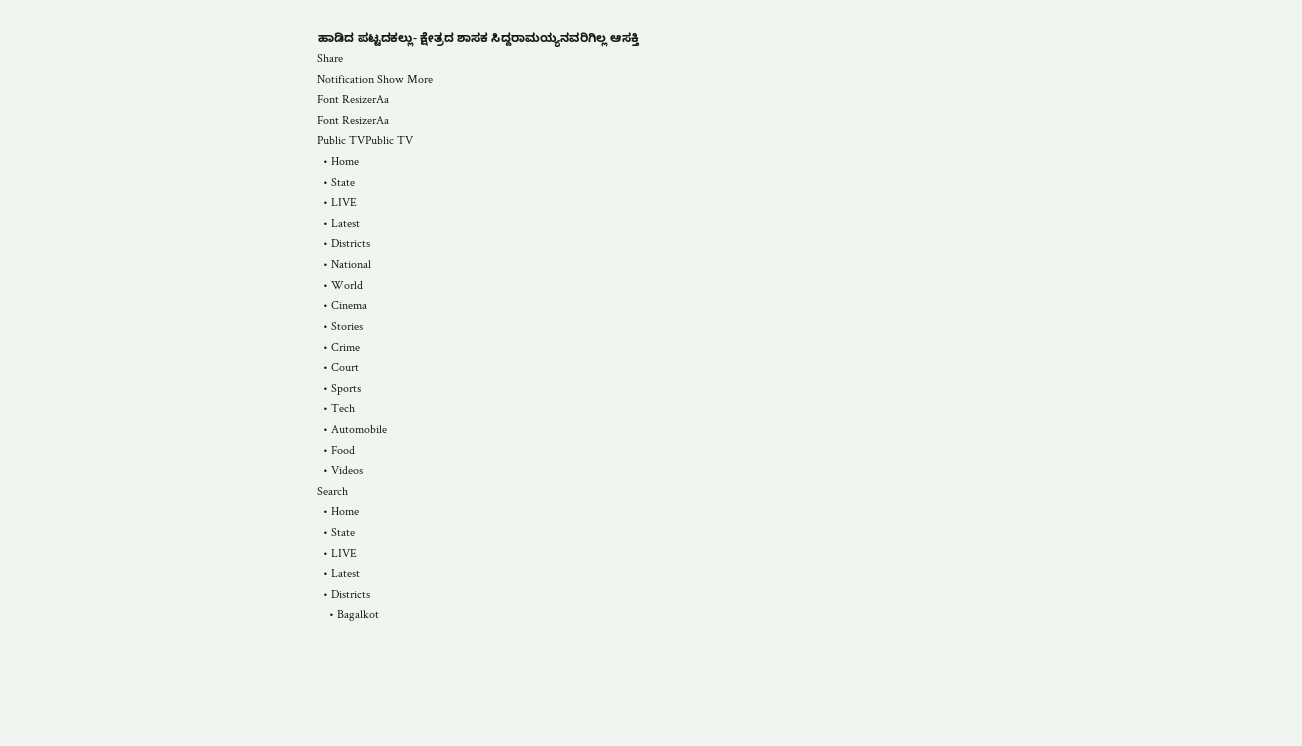ಹಾಡಿದ ಪಟ್ಟದಕಲ್ಲು- ಕ್ಷೇತ್ರದ ಶಾಸಕ ಸಿದ್ದರಾಮಯ್ಯನವರಿಗಿಲ್ಲ ಆಸಕ್ತಿ
Share
Notification Show More
Font ResizerAa
Font ResizerAa
Public TVPublic TV
  • Home
  • State
  • LIVE
  • Latest
  • Districts
  • National
  • World
  • Cinema
  • Stories
  • Crime
  • Court
  • Sports
  • Tech
  • Automobile
  • Food
  • Videos
Search
  • Home
  • State
  • LIVE
  • Latest
  • Districts
    • Bagalkot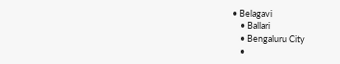• Belagavi
    • Ballari
    • Bengaluru City
    •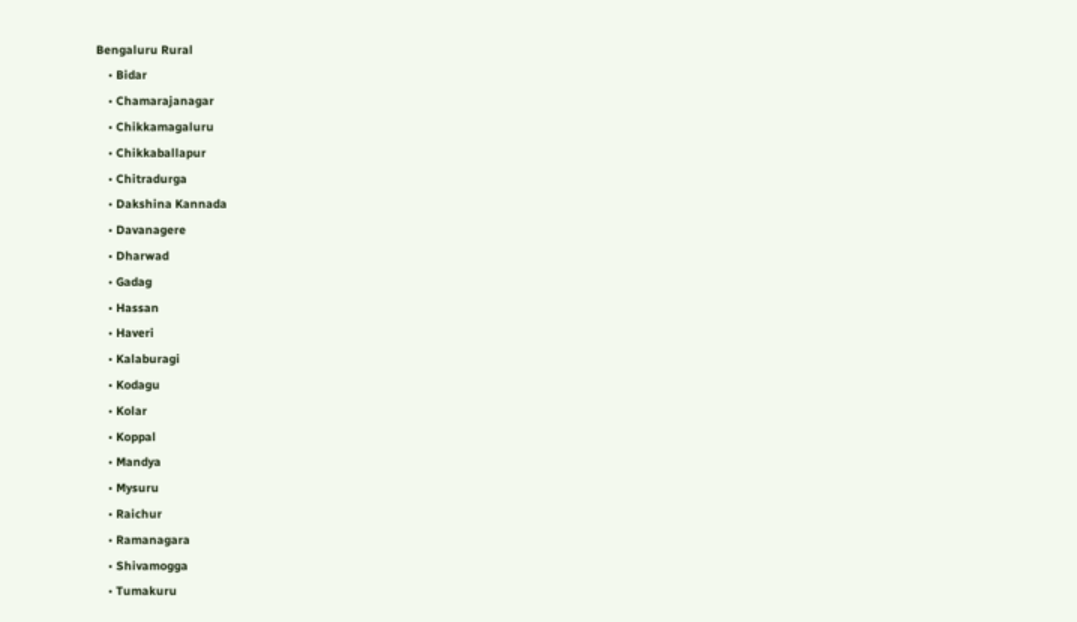Bengaluru Rural
    • Bidar
    • Chamarajanagar
    • Chikkamagaluru
    • Chikkaballapur
    • Chitradurga
    • Dakshina Kannada
    • Davanagere
    • Dharwad
    • Gadag
    • Hassan
    • Haveri
    • Kalaburagi
    • Kodagu
    • Kolar
    • Koppal
    • Mandya
    • Mysuru
    • Raichur
    • Ramanagara
    • Shivamogga
    • Tumakuru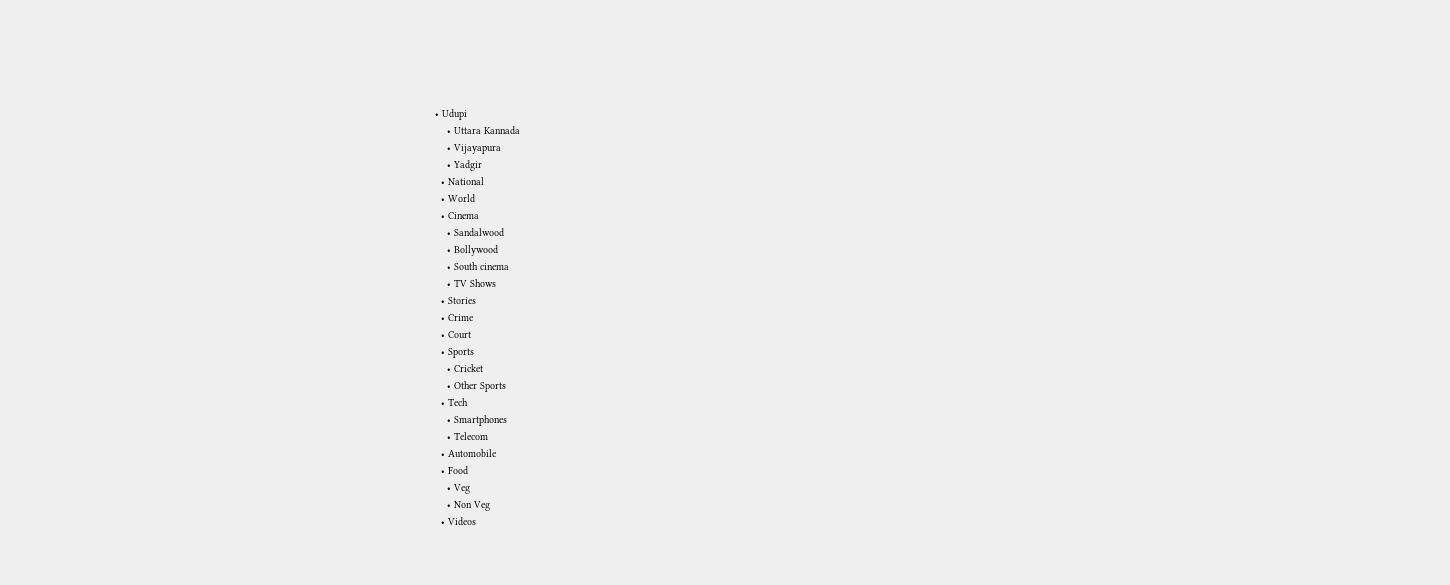• Udupi
    • Uttara Kannada
    • Vijayapura
    • Yadgir
  • National
  • World
  • Cinema
    • Sandalwood
    • Bollywood
    • South cinema
    • TV Shows
  • Stories
  • Crime
  • Court
  • Sports
    • Cricket
    • Other Sports
  • Tech
    • Smartphones
    • Telecom
  • Automobile
  • Food
    • Veg
    • Non Veg
  • Videos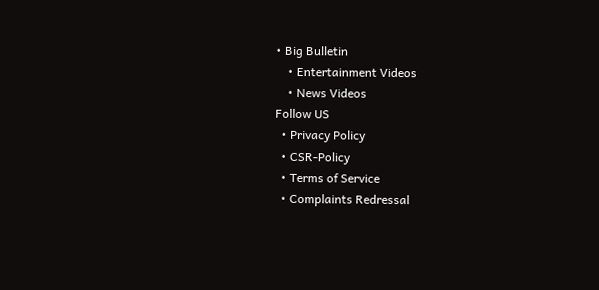• Big Bulletin
    • Entertainment Videos
    • News Videos
Follow US
  • Privacy Policy
  • CSR-Policy
  • Terms of Service
  • Complaints Redressal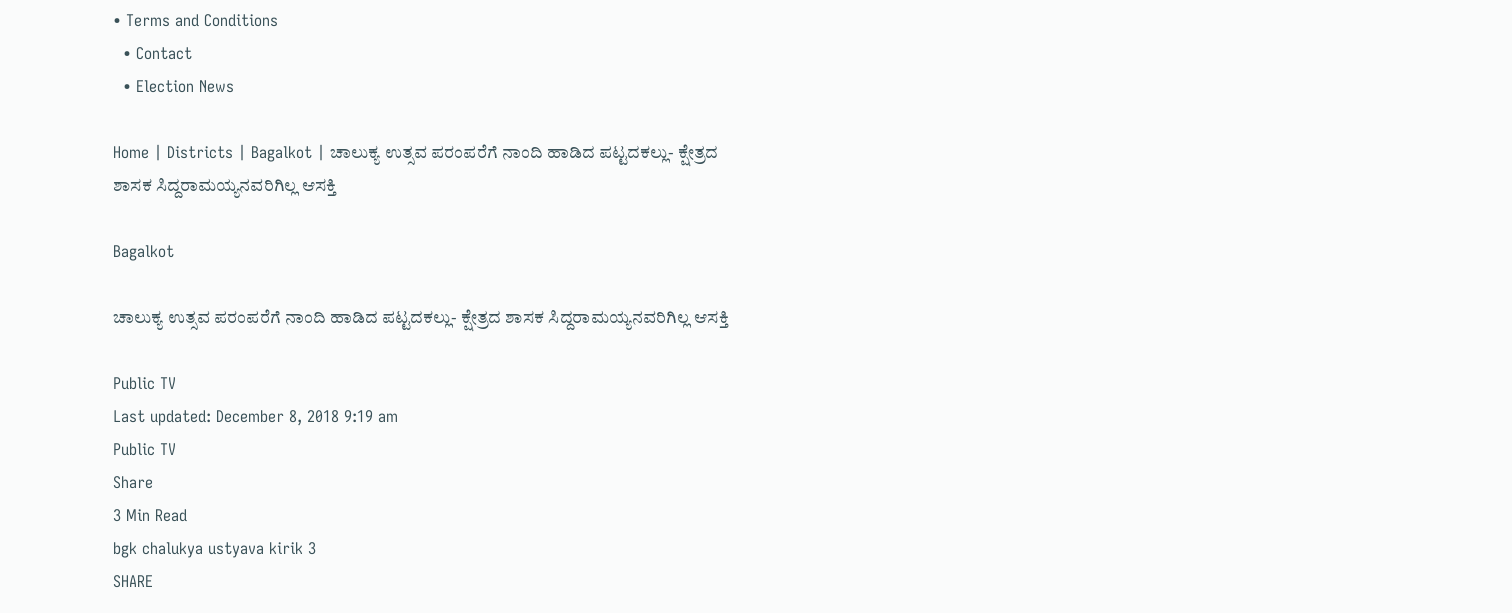• Terms and Conditions
  • Contact
  • Election News

Home | Districts | Bagalkot | ಚಾಲುಕ್ಯ ಉತ್ಸವ ಪರಂಪರೆಗೆ ನಾಂದಿ ಹಾಡಿದ ಪಟ್ಟದಕಲ್ಲು- ಕ್ಷೇತ್ರದ ಶಾಸಕ ಸಿದ್ದರಾಮಯ್ಯನವರಿಗಿಲ್ಲ ಆಸಕ್ತಿ

Bagalkot

ಚಾಲುಕ್ಯ ಉತ್ಸವ ಪರಂಪರೆಗೆ ನಾಂದಿ ಹಾಡಿದ ಪಟ್ಟದಕಲ್ಲು- ಕ್ಷೇತ್ರದ ಶಾಸಕ ಸಿದ್ದರಾಮಯ್ಯನವರಿಗಿಲ್ಲ ಆಸಕ್ತಿ

Public TV
Last updated: December 8, 2018 9:19 am
Public TV
Share
3 Min Read
bgk chalukya ustyava kirik 3
SHARE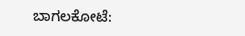ಬಾಗಲಕೋಟೆ: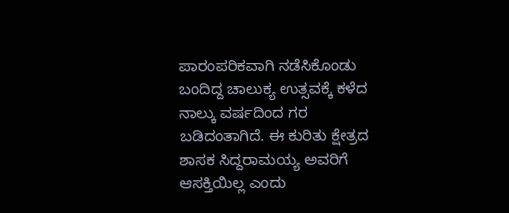ಪಾರಂಪರಿಕವಾಗಿ ನಡೆಸಿಕೊಂಡು ಬಂದಿದ್ದ ಚಾಲುಕ್ಯ ಉತ್ಸವಕ್ಕೆ ಕಳೆದ ನಾಲ್ಕು ವರ್ಷದಿಂದ ಗರ ಬಡಿದಂತಾಗಿದೆ. ಈ ಕುರಿತು ಕ್ಷೇತ್ರದ ಶಾಸಕ ಸಿದ್ದರಾಮಯ್ಯ ಅವರಿಗೆ ಆಸಕ್ತಿಯಿಲ್ಲ ಎಂದು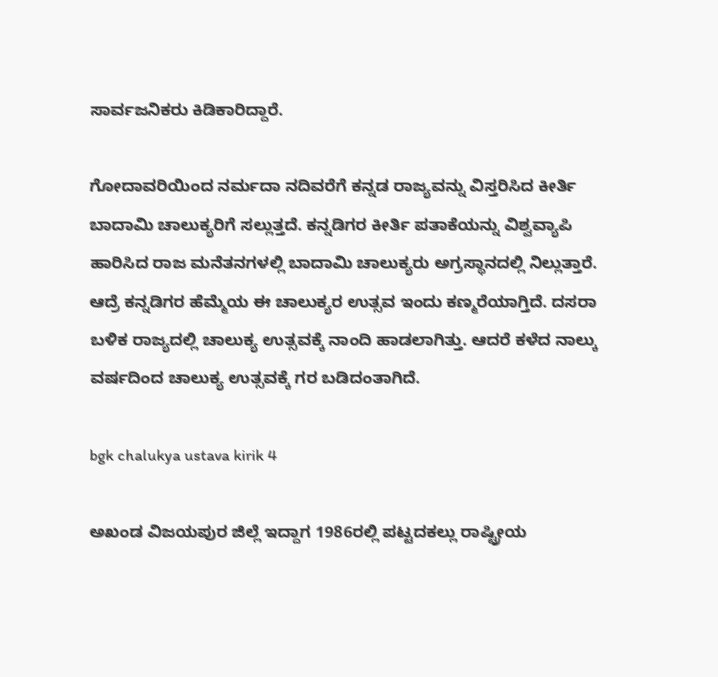ಸಾರ್ವಜನಿಕರು ಕಿಡಿಕಾರಿದ್ದಾರೆ.

ಗೋದಾವರಿಯಿಂದ ನರ್ಮದಾ ನದಿವರೆಗೆ ಕನ್ನಡ ರಾಜ್ಯವನ್ನು ವಿಸ್ತರಿಸಿದ ಕೀರ್ತಿ ಬಾದಾಮಿ ಚಾಲುಕ್ಯರಿಗೆ ಸಲ್ಲುತ್ತದೆ. ಕನ್ನಡಿಗರ ಕೀರ್ತಿ ಪತಾಕೆಯನ್ನು ವಿಶ್ವವ್ಯಾಪಿ ಹಾರಿಸಿದ ರಾಜ ಮನೆತನಗಳಲ್ಲಿ ಬಾದಾಮಿ ಚಾಲುಕ್ಯರು ಅಗ್ರಸ್ಥಾನದಲ್ಲಿ ನಿಲ್ಲುತ್ತಾರೆ. ಆದ್ರೆ ಕನ್ನಡಿಗರ ಹೆಮ್ಮೆಯ ಈ ಚಾಲುಕ್ಯರ ಉತ್ಸವ ಇಂದು ಕಣ್ಮರೆಯಾಗ್ತಿದೆ. ದಸರಾ ಬಳಿಕ ರಾಜ್ಯದಲ್ಲಿ ಚಾಲುಕ್ಯ ಉತ್ಸವಕ್ಕೆ ನಾಂದಿ ಹಾಡಲಾಗಿತ್ತು. ಆದರೆ ಕಳೆದ ನಾಲ್ಕು ವರ್ಷದಿಂದ ಚಾಲುಕ್ಯ ಉತ್ಸವಕ್ಕೆ ಗರ ಬಡಿದಂತಾಗಿದೆ.

bgk chalukya ustava kirik 4

ಅಖಂಡ ವಿಜಯಪುರ ಜಿಲ್ಲೆ ಇದ್ದಾಗ 1986ರಲ್ಲಿ ಪಟ್ಟದಕಲ್ಲು ರಾಷ್ಟ್ರೀಯ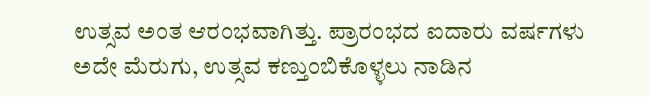ಉತ್ಸವ ಅಂತ ಆರಂಭವಾಗಿತ್ತು. ಪ್ರಾರಂಭದ ಐದಾರು ವರ್ಷಗಳು ಅದೇ ಮೆರುಗು, ಉತ್ಸವ ಕಣ್ತುಂಬಿಕೊಳ್ಳಲು ನಾಡಿನ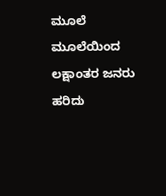ಮೂಲೆ ಮೂಲೆಯಿಂದ ಲಕ್ಷಾಂತರ ಜನರು ಹರಿದು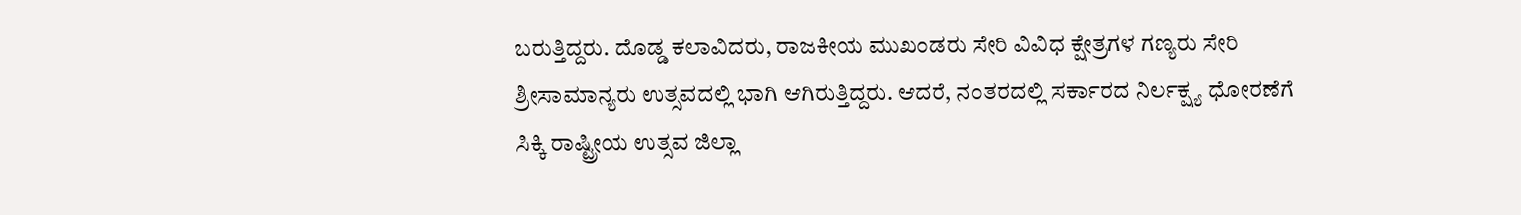ಬರುತ್ತಿದ್ದರು. ದೊಡ್ಡ ಕಲಾವಿದರು, ರಾಜಕೀಯ ಮುಖಂಡರು ಸೇರಿ ವಿವಿಧ ಕ್ಷೇತ್ರಗಳ ಗಣ್ಯರು ಸೇರಿ ಶ್ರೀಸಾಮಾನ್ಯರು ಉತ್ಸವದಲ್ಲಿ ಭಾಗಿ ಆಗಿರುತ್ತಿದ್ದರು. ಆದರೆ, ನಂತರದಲ್ಲಿ ಸರ್ಕಾರದ ನಿರ್ಲಕ್ಷ್ಯ ಧೋರಣೆಗೆ ಸಿಕ್ಕಿ ರಾಷ್ಟ್ರೀಯ ಉತ್ಸವ ಜಿಲ್ಲಾ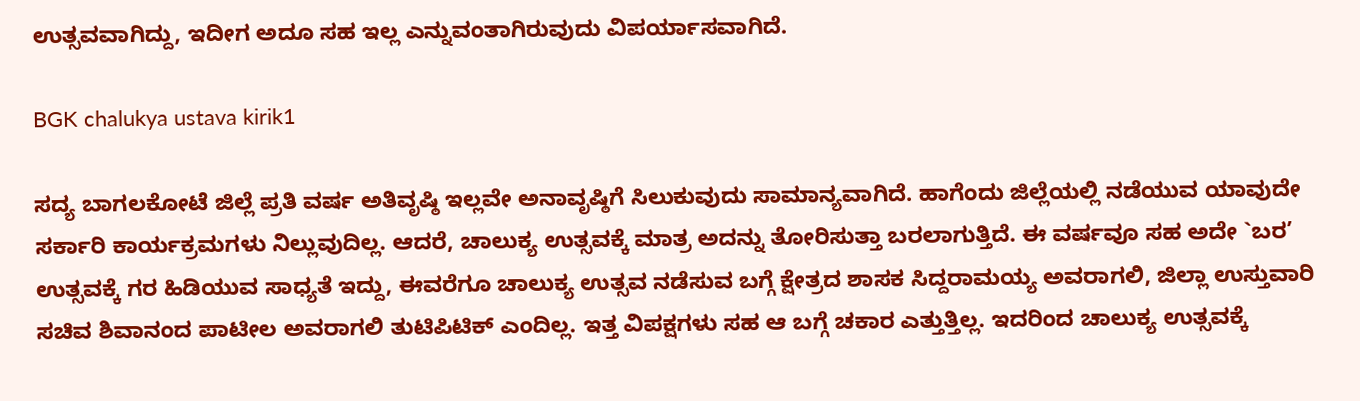ಉತ್ಸವವಾಗಿದ್ದು, ಇದೀಗ ಅದೂ ಸಹ ಇಲ್ಲ ಎನ್ನುವಂತಾಗಿರುವುದು ವಿಪರ್ಯಾಸವಾಗಿದೆ.

BGK chalukya ustava kirik1

ಸದ್ಯ ಬಾಗಲಕೋಟೆ ಜಿಲ್ಲೆ ಪ್ರತಿ ವರ್ಷ ಅತಿವೃಷ್ಠಿ ಇಲ್ಲವೇ ಅನಾವೃಷ್ಠಿಗೆ ಸಿಲುಕುವುದು ಸಾಮಾನ್ಯವಾಗಿದೆ. ಹಾಗೆಂದು ಜಿಲ್ಲೆಯಲ್ಲಿ ನಡೆಯುವ ಯಾವುದೇ ಸರ್ಕಾರಿ ಕಾರ್ಯಕ್ರಮಗಳು ನಿಲ್ಲುವುದಿಲ್ಲ. ಆದರೆ, ಚಾಲುಕ್ಯ ಉತ್ಸವಕ್ಕೆ ಮಾತ್ರ ಅದನ್ನು ತೋರಿಸುತ್ತಾ ಬರಲಾಗುತ್ತಿದೆ. ಈ ವರ್ಷವೂ ಸಹ ಅದೇ `ಬರ’ ಉತ್ಸವಕ್ಕೆ ಗರ ಹಿಡಿಯುವ ಸಾಧ್ಯತೆ ಇದ್ದು, ಈವರೆಗೂ ಚಾಲುಕ್ಯ ಉತ್ಸವ ನಡೆಸುವ ಬಗ್ಗೆ ಕ್ಷೇತ್ರದ ಶಾಸಕ ಸಿದ್ದರಾಮಯ್ಯ ಅವರಾಗಲಿ, ಜಿಲ್ಲಾ ಉಸ್ತುವಾರಿ ಸಚಿವ ಶಿವಾನಂದ ಪಾಟೀಲ ಅವರಾಗಲಿ ತುಟಿಪಿಟಿಕ್ ಎಂದಿಲ್ಲ. ಇತ್ತ ವಿಪಕ್ಷಗಳು ಸಹ ಆ ಬಗ್ಗೆ ಚಕಾರ ಎತ್ತುತ್ತಿಲ್ಲ. ಇದರಿಂದ ಚಾಲುಕ್ಯ ಉತ್ಸವಕ್ಕೆ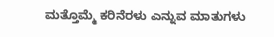ಮತ್ತೊಮ್ಮೆ ಕರಿನೆರಳು ಎನ್ನುವ ಮಾತುಗಳು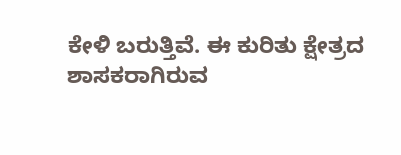ಕೇಳಿ ಬರುತ್ತಿವೆ. ಈ ಕುರಿತು ಕ್ಷೇತ್ರದ ಶಾಸಕರಾಗಿರುವ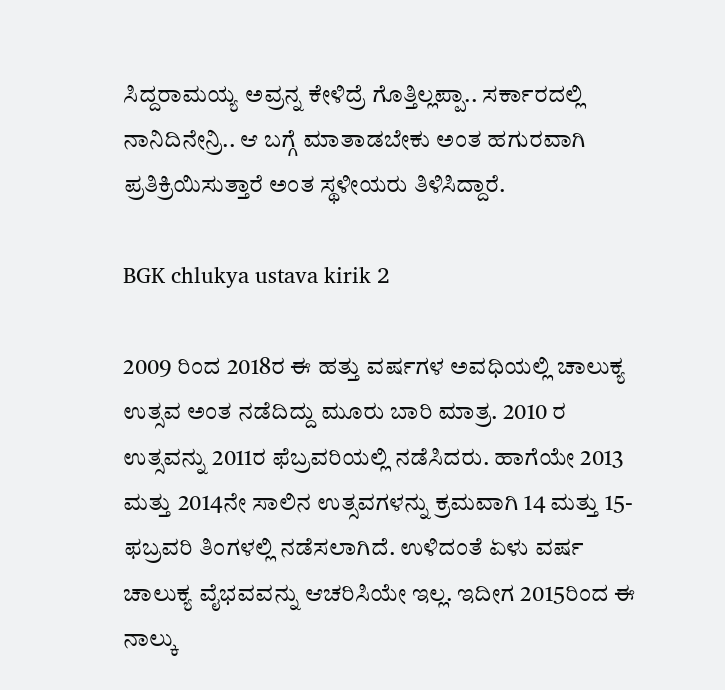ಸಿದ್ದರಾಮಯ್ಯ ಅವ್ರನ್ನ ಕೇಳಿದ್ರೆ ಗೊತ್ತಿಲ್ಲಪ್ಪಾ.. ಸರ್ಕಾರದಲ್ಲಿ ನಾನಿದಿನೇನ್ರಿ.. ಆ ಬಗ್ಗೆ ಮಾತಾಡಬೇಕು ಅಂತ ಹಗುರವಾಗಿ ಪ್ರತಿಕ್ರಿಯಿಸುತ್ತಾರೆ ಅಂತ ಸ್ಥಳೀಯರು ತಿಳಿಸಿದ್ದಾರೆ.

BGK chlukya ustava kirik 2

2009 ರಿಂದ 2018ರ ಈ ಹತ್ತು ವರ್ಷಗಳ ಅವಧಿಯಲ್ಲಿ ಚಾಲುಕ್ಯ ಉತ್ಸವ ಅಂತ ನಡೆದಿದ್ದು ಮೂರು ಬಾರಿ ಮಾತ್ರ. 2010 ರ ಉತ್ಸವನ್ನು 2011ರ ಫೆಬ್ರವರಿಯಲ್ಲಿ ನಡೆಸಿದರು. ಹಾಗೆಯೇ 2013 ಮತ್ತು 2014ನೇ ಸಾಲಿನ ಉತ್ಸವಗಳನ್ನು ಕ್ರಮವಾಗಿ 14 ಮತ್ತು 15-ಫಬ್ರವರಿ ತಿಂಗಳಲ್ಲಿ ನಡೆಸಲಾಗಿದೆ. ಉಳಿದಂತೆ ಏಳು ವರ್ಷ ಚಾಲುಕ್ಯ ವೈಭವವನ್ನು ಆಚರಿಸಿಯೇ ಇಲ್ಲ. ಇದೀಗ 2015ರಿಂದ ಈ ನಾಲ್ಕು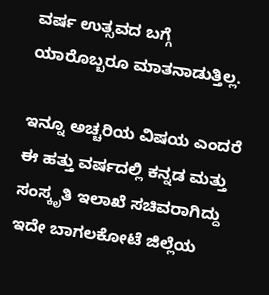ವರ್ಷ ಉತ್ಸವದ ಬಗ್ಗೆ ಯಾರೊಬ್ಬರೂ ಮಾತನಾಡುತ್ತಿಲ್ಲ.

ಇನ್ನೂ ಅಚ್ಚರಿಯ ವಿಷಯ ಎಂದರೆ ಈ ಹತ್ತು ವರ್ಷದಲ್ಲಿ ಕನ್ನಡ ಮತ್ತು ಸಂಸ್ಕೃತಿ ಇಲಾಖೆ ಸಚಿವರಾಗಿದ್ದು ಇದೇ ಬಾಗಲಕೋಟೆ ಜಿಲ್ಲೆಯ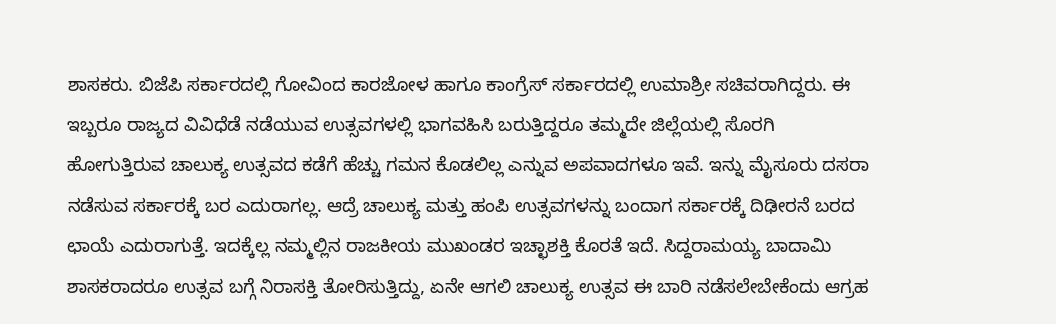ಶಾಸಕರು. ಬಿಜೆಪಿ ಸರ್ಕಾರದಲ್ಲಿ ಗೋವಿಂದ ಕಾರಜೋಳ ಹಾಗೂ ಕಾಂಗ್ರೆಸ್ ಸರ್ಕಾರದಲ್ಲಿ ಉಮಾಶ್ರೀ ಸಚಿವರಾಗಿದ್ದರು. ಈ ಇಬ್ಬರೂ ರಾಜ್ಯದ ವಿವಿಧೆಡೆ ನಡೆಯುವ ಉತ್ಸವಗಳಲ್ಲಿ ಭಾಗವಹಿಸಿ ಬರುತ್ತಿದ್ದರೂ ತಮ್ಮದೇ ಜಿಲ್ಲೆಯಲ್ಲಿ ಸೊರಗಿ ಹೋಗುತ್ತಿರುವ ಚಾಲುಕ್ಯ ಉತ್ಸವದ ಕಡೆಗೆ ಹೆಚ್ಚು ಗಮನ ಕೊಡಲಿಲ್ಲ ಎನ್ನುವ ಅಪವಾದಗಳೂ ಇವೆ. ಇನ್ನು ಮೈಸೂರು ದಸರಾ ನಡೆಸುವ ಸರ್ಕಾರಕ್ಕೆ ಬರ ಎದುರಾಗಲ್ಲ. ಆದ್ರೆ ಚಾಲುಕ್ಯ ಮತ್ತು ಹಂಪಿ ಉತ್ಸವಗಳನ್ನು ಬಂದಾಗ ಸರ್ಕಾರಕ್ಕೆ ದಿಢೀರನೆ ಬರದ ಛಾಯೆ ಎದುರಾಗುತ್ತೆ. ಇದಕ್ಕೆಲ್ಲ ನಮ್ಮಲ್ಲಿನ ರಾಜಕೀಯ ಮುಖಂಡರ ಇಚ್ಛಾಶಕ್ತಿ ಕೊರತೆ ಇದೆ. ಸಿದ್ದರಾಮಯ್ಯ ಬಾದಾಮಿ ಶಾಸಕರಾದರೂ ಉತ್ಸವ ಬಗ್ಗೆ ನಿರಾಸಕ್ತಿ ತೋರಿಸುತ್ತಿದ್ದು, ಏನೇ ಆಗಲಿ ಚಾಲುಕ್ಯ ಉತ್ಸವ ಈ ಬಾರಿ ನಡೆಸಲೇಬೇಕೆಂದು ಆಗ್ರಹ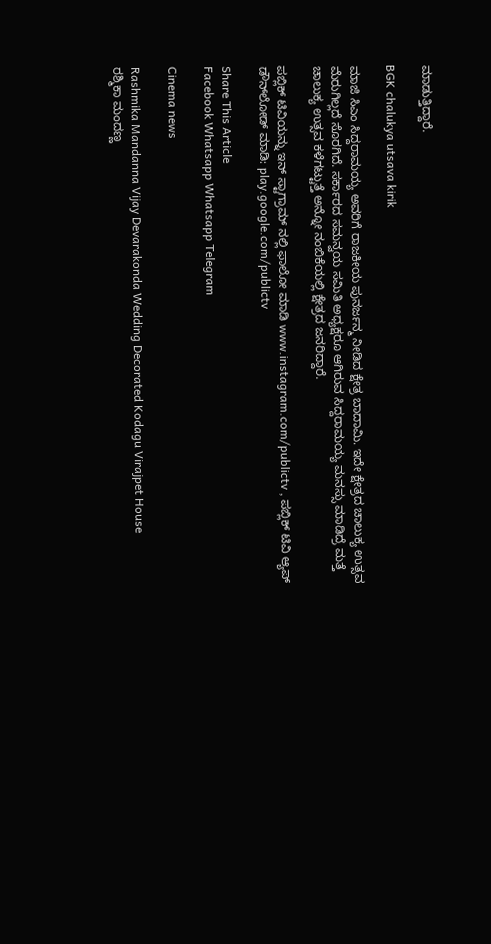ಮಾಡುತ್ತಿದ್ದಾರೆ.

BGK chalukya utsava kirik

ಮಾಜಿ ಸಿಎಂ ಸಿದ್ದರಾಮಯ್ಯ ಅವರಿಗೆ ರಾಜಕೀಯ ಪುನರ್ಜನ್ಮ ನೀಡಿದ ಕ್ಷೇತ್ರ ಬಾದಾಮಿ. ಇದೇ ಕ್ಷೇತ್ರದ ಚಾಲುಕ್ಯ ಉತ್ಸವ ಮೆರುಗಿಲ್ಲದೆ ಸೊರಗಿದೆ. ಸರ್ಕಾರದ ಸಮನ್ವಯ ಸಮಿತಿ ಅಧ್ಯಕ್ಷರೂ ಆಗಿರುವ ಸಿದ್ದರಾಮಯ್ಯ ಮನಸ್ಸು ಮಾಡಿದ್ರೆ ಮತ್ತೆ ಚಾಲುಕ್ಯ ಉತ್ಸವ ಕಳೆಗಟ್ಟುತ್ತೆ ಅನ್ನೋ ನಂಬಿಕೆಯಲ್ಲಿ ಕ್ಷೇತ್ರದ ಜನರಿದ್ದಾರೆ.

ಪಬ್ಲಿಕ್ ಟಿವಿಯನ್ನು ಇನ್ ಸ್ಟಾಗ್ರಾಮ್ ನಲ್ಲಿ ಫಾಲೋ ಮಾಡಿ www.instagram.com/publictv , ಪಬ್ಲಿಕ್ ಟಿವಿ ಆ್ಯಪ್ ಡೌನ್‍ಲೋಡ್ ಮಾಡಿ: play.google.com/publictv

Share This Article
Facebook Whatsapp Whatsapp Telegram

Cinema news

Rashmika Mandanna Vijay Devarakonda Wedding Decorated Kodagu Virajpet House
ರಶ್ಮಿಕಾ ಮಂದಣ್ಣ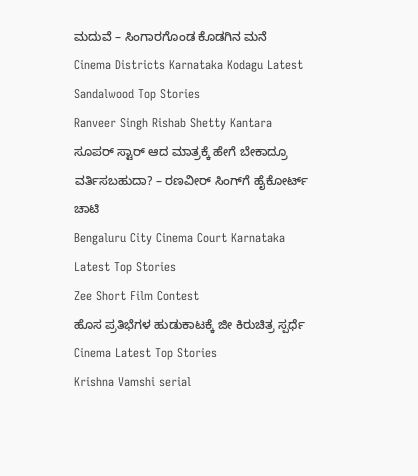ಮದುವೆ – ಸಿಂಗಾರಗೊಂಡ ಕೊಡಗಿನ ಮನೆ
Cinema Districts Karnataka Kodagu Latest Sandalwood Top Stories
Ranveer Singh Rishab Shetty Kantara
ಸೂಪರ್ ಸ್ಟಾರ್ ಆದ ಮಾತ್ರಕ್ಕೆ ಹೇಗೆ ಬೇಕಾದ್ರೂ ವರ್ತಿಸಬಹುದಾ? – ರಣವೀರ್ ಸಿಂಗ್‌ಗೆ ಹೈಕೋರ್ಟ್ ಚಾಟಿ
Bengaluru City Cinema Court Karnataka Latest Top Stories
Zee Short Film Contest
ಹೊಸ ಪ್ರತಿಭೆಗಳ ಹುಡುಕಾಟಕ್ಕೆ ಜೀ ಕಿರುಚಿತ್ರ ಸ್ಪರ್ಧೆ
Cinema Latest Top Stories
Krishna Vamshi serial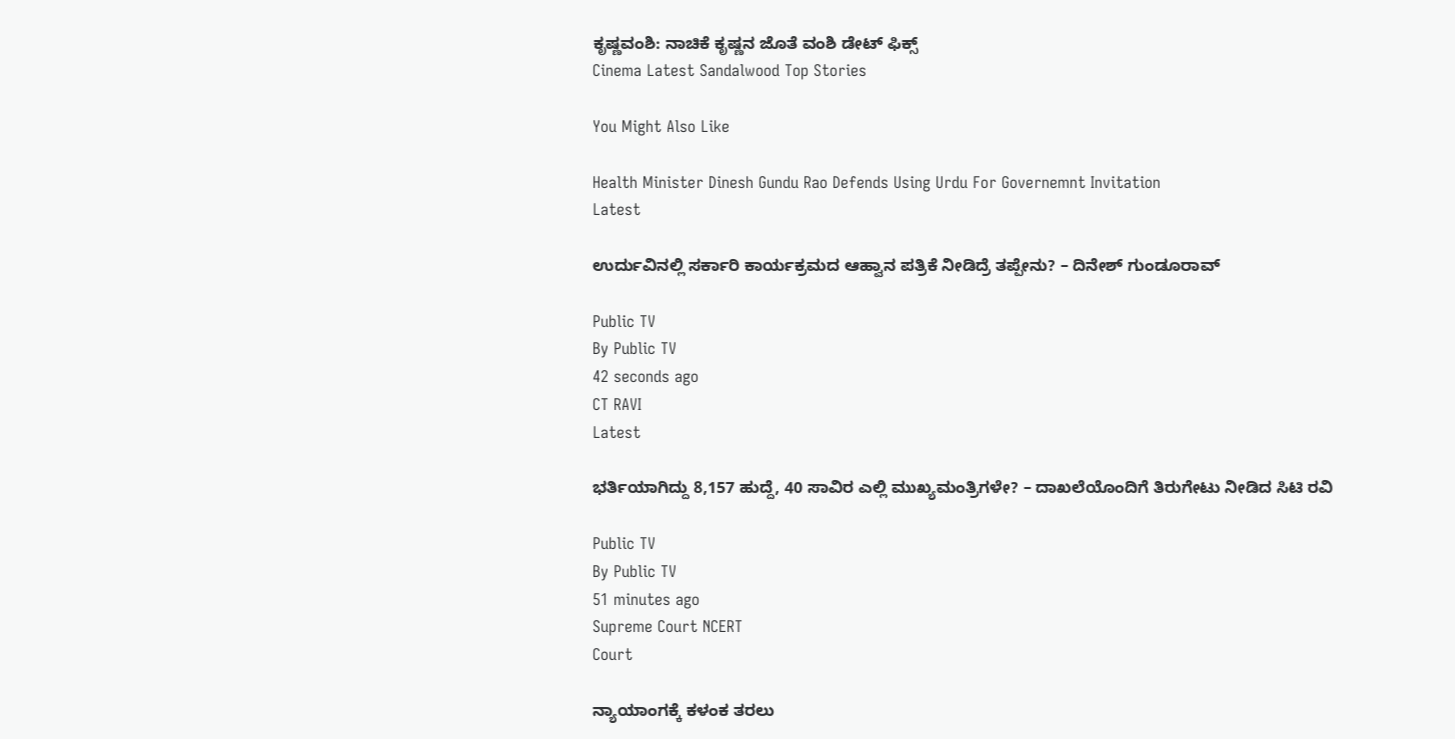ಕೃಷ್ಣವಂಶಿ: ನಾಚಿಕೆ ಕೃಷ್ಣನ ಜೊತೆ ವಂಶಿ ಡೇಟ್ ಫಿಕ್ಸ್
Cinema Latest Sandalwood Top Stories

You Might Also Like

Health Minister Dinesh Gundu Rao Defends Using Urdu For Governemnt Invitation
Latest

ಉರ್ದುವಿನಲ್ಲಿ ಸರ್ಕಾರಿ ಕಾರ್ಯಕ್ರಮದ ಆಹ್ವಾನ ಪತ್ರಿಕೆ ನೀಡಿದ್ರೆ ತಪ್ಪೇನು? – ದಿನೇಶ್‌ ಗುಂಡೂರಾವ್‌

Public TV
By Public TV
42 seconds ago
CT RAVI
Latest

ಭರ್ತಿಯಾಗಿದ್ದು 8,157 ಹುದ್ದೆ, 40 ಸಾವಿರ ಎಲ್ಲಿ ಮುಖ್ಯಮಂತ್ರಿಗಳೇ? – ದಾಖಲೆಯೊಂದಿಗೆ ತಿರುಗೇಟು ನೀಡಿದ ಸಿಟಿ ರವಿ

Public TV
By Public TV
51 minutes ago
Supreme Court NCERT
Court

ನ್ಯಾಯಾಂಗಕ್ಕೆ ಕಳಂಕ ತರಲು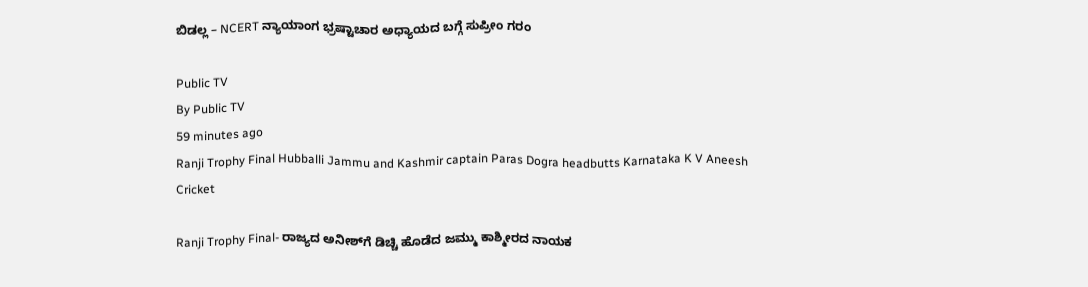ಬಿಡಲ್ಲ – NCERT ನ್ಯಾಯಾಂಗ ಭ್ರಷ್ಟಾಚಾರ ಅಧ್ಯಾಯದ ಬಗ್ಗೆ ಸುಪ್ರೀಂ ಗರಂ

Public TV
By Public TV
59 minutes ago
Ranji Trophy Final Hubballi Jammu and Kashmir captain Paras Dogra headbutts Karnataka K V Aneesh
Cricket

Ranji Trophy Final- ರಾಜ್ಯದ ಅನೀಶ್‌ಗೆ ಡಿಚ್ಚಿ ಹೊಡೆದ ಜಮ್ಮು ಕಾಶ್ಮೀರದ ನಾಯಕ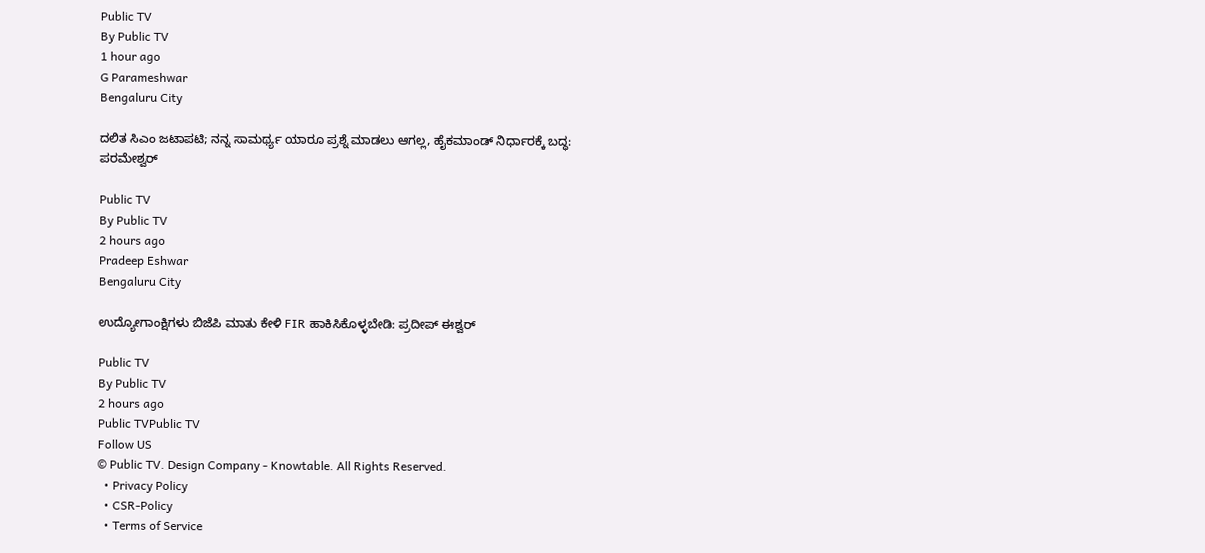Public TV
By Public TV
1 hour ago
G Parameshwar
Bengaluru City

ದಲಿತ ಸಿಎಂ ಜಟಾಪಟಿ; ನನ್ನ ಸಾಮರ್ಥ್ಯ ಯಾರೂ ಪ್ರಶ್ನೆ ಮಾಡಲು ಆಗಲ್ಲ, ಹೈಕಮಾಂಡ್ ನಿರ್ಧಾರಕ್ಕೆ ಬದ್ಧ: ಪರಮೇಶ್ವರ್

Public TV
By Public TV
2 hours ago
Pradeep Eshwar
Bengaluru City

ಉದ್ಯೋಗಾಂಕ್ಷಿಗಳು ಬಿಜೆಪಿ ಮಾತು ಕೇಳಿ FIR ಹಾಕಿಸಿಕೊಳ್ಳಬೇಡಿ: ಪ್ರದೀಪ್ ಈಶ್ವರ್

Public TV
By Public TV
2 hours ago
Public TVPublic TV
Follow US
© Public TV. Design Company - Knowtable. All Rights Reserved.
  • Privacy Policy
  • CSR-Policy
  • Terms of Service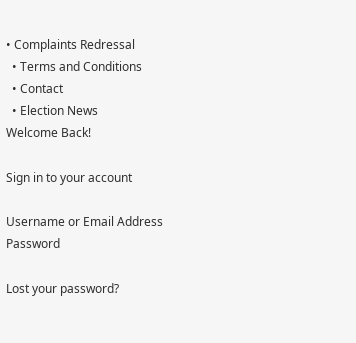• Complaints Redressal
  • Terms and Conditions
  • Contact
  • Election News
Welcome Back!

Sign in to your account

Username or Email Address
Password

Lost your password?